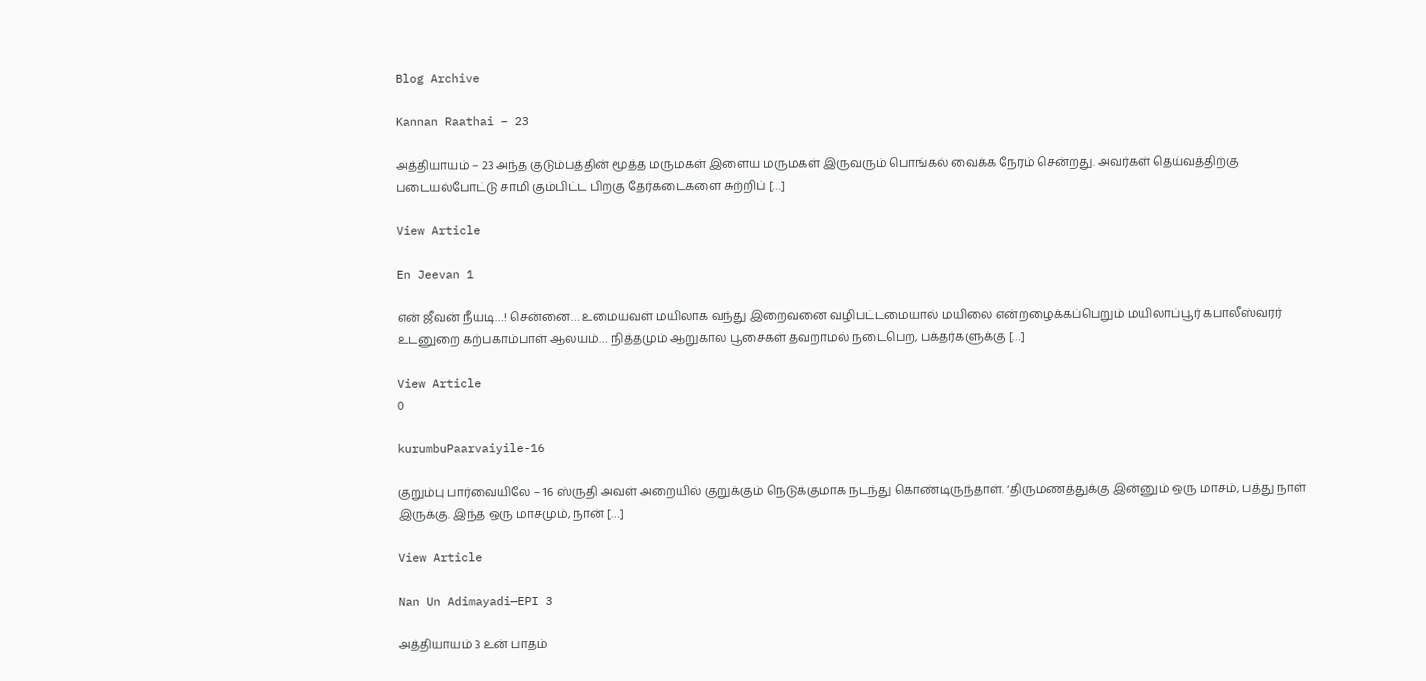Blog Archive

Kannan Raathai – 23

அத்தியாயம் – 23 அந்த குடும்பத்தின் மூத்த மருமகள் இளைய மருமகள் இருவரும் பொங்கல் வைக்க நேரம் சென்றது. அவர்கள் தெய்வத்திற்கு படையல்போட்டு சாமி கும்பிட்ட பிறகு தேர்கடைகளை சுற்றிப் […]

View Article

En Jeevan 1

என் ஜீவன் நீயடி…! சென்னை… உமையவள் மயிலாக வந்து இறைவனை வழிபட்டமையால் மயிலை என்றழைக்கப்பெறும் மயிலாப்பூர் கபாலீஸ்வரர் உடனுறை கற்பகாம்பாள் ஆலயம்… நித்தமும் ஆறுகால பூசைகள் தவறாமல் நடைபெற, பக்தர்களுக்கு […]

View Article
0

kurumbuPaarvaiyile-16

குறும்பு பார்வையிலே – 16 ஸ்ருதி அவள் அறையில் குறுக்கும் நெடுக்குமாக நடந்து கொண்டிருந்தாள். ‘திருமணத்துக்கு இன்னும் ஒரு மாசம், பத்து நாள் இருக்கு. இந்த ஒரு மாசமும், நான் […]

View Article

Nan Un Adimayadi—EPI 3

அத்தியாயம் 3 உன் பாதம்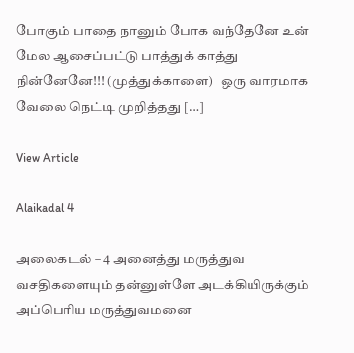போகும் பாதை நானும் போக வந்தேனே உன் மேல ஆசைப்பட்டு பாத்துக் காத்து நின்னேனே!!! (முத்துக்காளை)   ஒரு வாரமாக வேலை நெட்டி முறித்தது […]

View Article

Alaikadal 4

அலைகடல் – 4 அனைத்து மருத்துவ வசதிகளையும் தன்னுள்ளே அடக்கியிருக்கும் அப்பெரிய மருத்துவமனை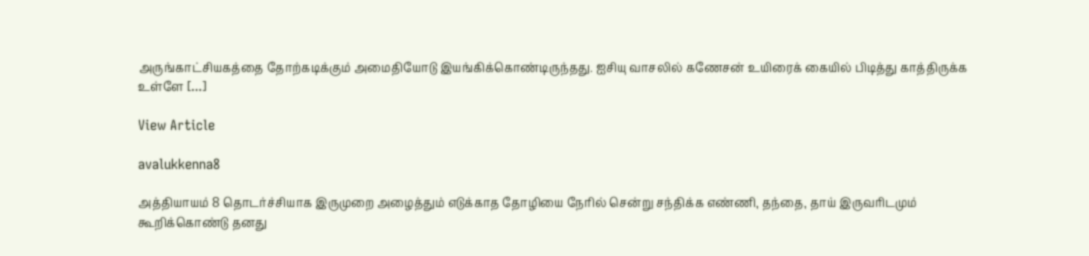அருங்காட்சியகத்தை தோற்கடிக்கும் அமைதியோடு இயங்கிக்கொண்டிருந்தது. ஐசியு வாசலில் கணேசன் உயிரைக் கையில் பிடித்து காத்திருக்க உள்ளே […]

View Article

avalukkenna8

அத்தியாயம் 8 தொடர்ச்சியாக இருமுறை அழைத்தும் எடுக்காத தோழியை நேரில் சென்று சந்திக்க எண்ணி, தந்தை, தாய் இருவரிடமும் கூறிக்கொண்டு தனது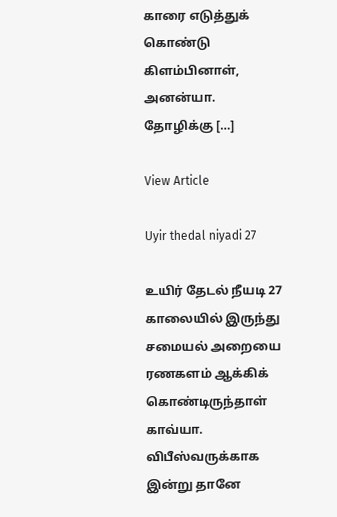காரை எடுத்துக் கொண்டு கிளம்பினாள், அனன்யா. தோழிக்கு […]

View Article

Uyir thedal niyadi 27

உயிர் தேடல் நீயடி 27 காலையில் இருந்து சமையல் அறையை ரணகளம் ஆக்கிக் கொண்டிருந்தாள் காவ்யா. விபீஸ்வருக்காக இன்று தானே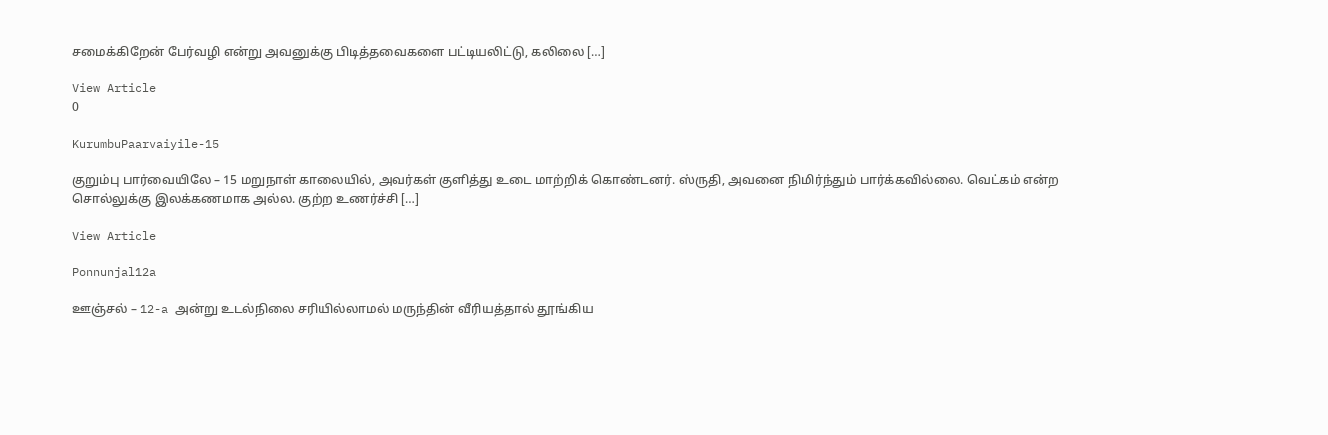சமைக்கிறேன் பேர்வழி என்று அவனுக்கு பிடித்தவைகளை பட்டியலிட்டு, கலிலை […]

View Article
0

KurumbuPaarvaiyile-15

குறும்பு பார்வையிலே – 15 மறுநாள் காலையில், அவர்கள் குளித்து உடை மாற்றிக் கொண்டனர். ஸ்ருதி, அவனை நிமிர்ந்தும் பார்க்கவில்லை. வெட்கம் என்ற சொல்லுக்கு இலக்கணமாக அல்ல. குற்ற உணர்ச்சி […]

View Article

Ponnunjal12a

ஊஞ்சல் – 12-a அன்று உடல்நிலை சரியில்லாமல் மருந்தின் வீரியத்தால் தூங்கிய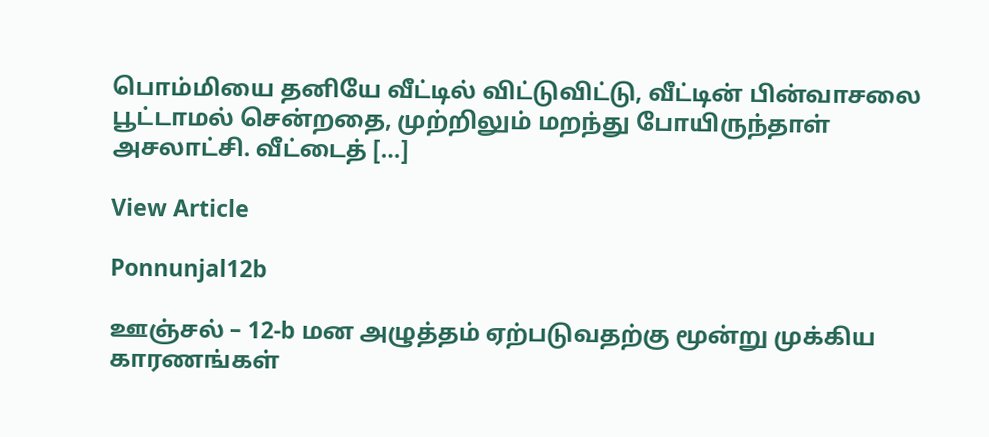பொம்மியை தனியே வீட்டில் விட்டுவிட்டு, வீட்டின் பின்வாசலை பூட்டாமல் சென்றதை, முற்றிலும் மறந்து போயிருந்தாள் அசலாட்சி. வீட்டைத் […]

View Article

Ponnunjal12b

ஊஞ்சல் – 12-b மன அழுத்தம் ஏற்படுவதற்கு மூன்று முக்கிய காரணங்கள்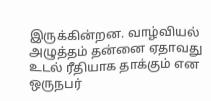இருக்கின்றன. வாழ்வியல் அழுத்தம் தன்னை ஏதாவது உடல் ரீதியாக தாக்கும் என ஒருநபர்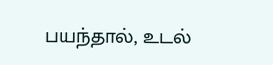பயந்தால், உடல்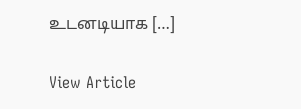உடனடியாக […]

View Article